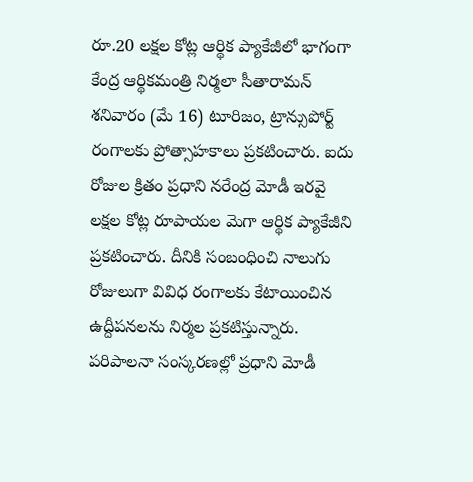రూ.20 లక్షల కోట్ల ఆర్థిక ప్యాకేజీలో భాగంగా కేంద్ర ఆర్థికమంత్రి నిర్మలా సీతారామన్ శనివారం (మే 16) టూరిజం, ట్రాన్సుపోర్ట్ రంగాలకు ప్రోత్సాహకాలు ప్రకటించారు. ఐదు రోజుల క్రితం ప్రధాని నరేంద్ర మోడీ ఇరవై లక్షల కోట్ల రూపాయల మెగా ఆర్థిక ప్యాకేజీని ప్రకటించారు. దీనికి సంబంధించి నాలుగు రోజులుగా వివిధ రంగాలకు కేటాయించిన ఉద్దీపనలను నిర్మల ప్రకటిస్తున్నారు. పరిపాలనా సంస్కరణల్లో ప్రధాని మోడీ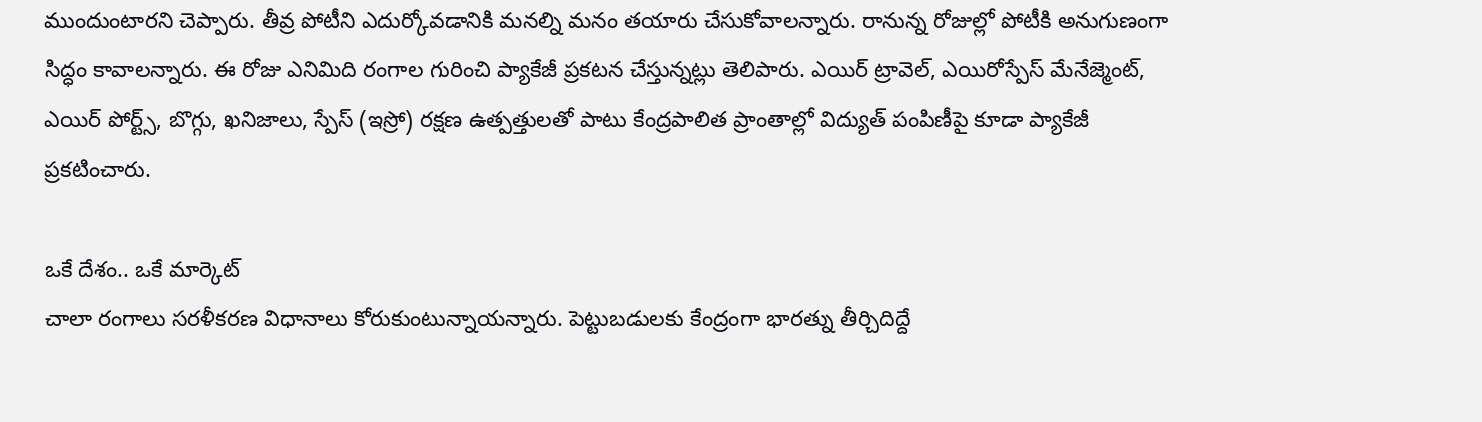ముందుంటారని చెప్పారు. తీవ్ర పోటీని ఎదుర్కోవడానికి మనల్ని మనం తయారు చేసుకోవాలన్నారు. రానున్న రోజుల్లో పోటీకి అనుగుణంగా సిద్ధం కావాలన్నారు. ఈ రోజు ఎనిమిది రంగాల గురించి ప్యాకేజీ ప్రకటన చేస్తున్నట్లు తెలిపారు. ఎయిర్ ట్రావెల్, ఎయిరోస్పేస్ మేనేజ్మెంట్, ఎయిర్ పోర్ట్స్, బొగ్గు, ఖనిజాలు, స్పేస్ (ఇస్రో) రక్షణ ఉత్పత్తులతో పాటు కేంద్రపాలిత ప్రాంతాల్లో విద్యుత్ పంపిణీపై కూడా ప్యాకేజీ ప్రకటించారు.

ఒకే దేశం.. ఒకే మార్కెట్
చాలా రంగాలు సరళీకరణ విధానాలు కోరుకుంటున్నాయన్నారు. పెట్టుబడులకు కేంద్రంగా భారత్ను తీర్చిదిద్దే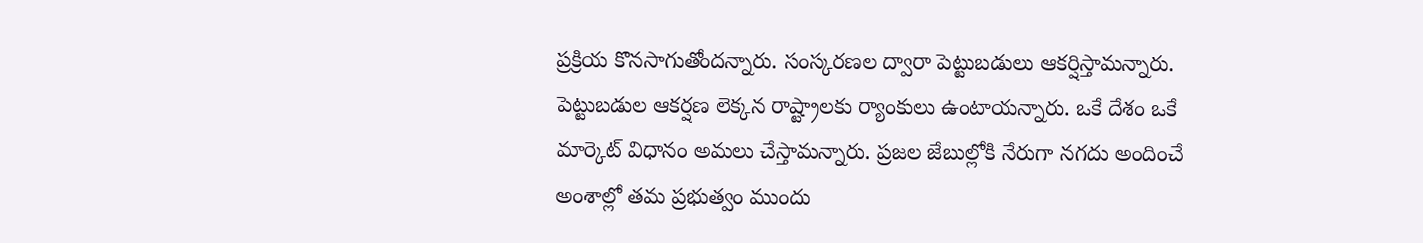ప్రక్రియ కొనసాగుతోందన్నారు. సంస్కరణల ద్వారా పెట్టుబడులు ఆకర్షిస్తామన్నారు. పెట్టుబడుల ఆకర్షణ లెక్కన రాష్ట్రాలకు ర్యాంకులు ఉంటాయన్నారు. ఒకే దేశం ఒకే మార్కెట్ విధానం అమలు చేస్తామన్నారు. ప్రజల జేబుల్లోకి నేరుగా నగదు అందించే అంశాల్లో తమ ప్రభుత్వం ముందు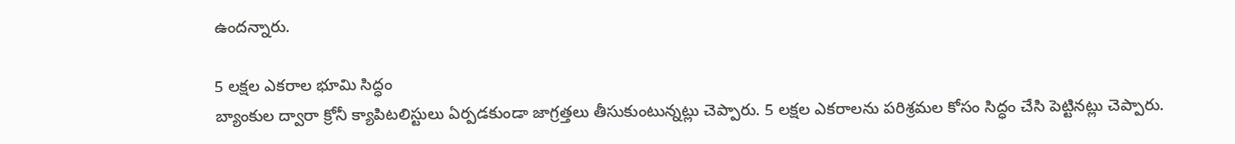ఉందన్నారు.

5 లక్షల ఎకరాల భూమి సిద్ధం
బ్యాంకుల ద్వారా క్రోనీ క్యాపిటలిస్టులు ఏర్పడకుండా జాగ్రత్తలు తీసుకుంటున్నట్లు చెప్పారు. 5 లక్షల ఎకరాలను పరిశ్రమల కోసం సిద్ధం చేసి పెట్టినట్లు చెప్పారు.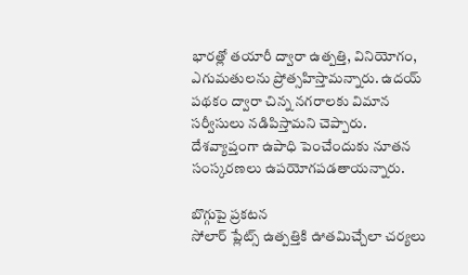భారత్లో తయారీ ద్వారా ఉత్పత్తి, వినియోగం, ఎగుమతులను ప్రోత్సహిస్తామన్నారు. ఉదయ్ పథకం ద్వారా చిన్న నగరాలకు విమాన సర్వీసులు నడిపిస్తామని చెప్పారు. దేశవ్యాప్తంగా ఉపాధి పెంచేందుకు నూతన సంస్కరణలు ఉపయోగపడతాయన్నారు.

బొగ్గుపై ప్రకటన
సోలార్ ప్లేట్స్ ఉత్పత్తికి ఊతమిచ్చేలా చర్యలు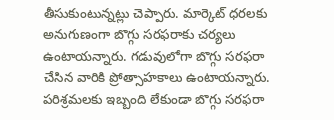తీసుకుంటున్నట్లు చెప్పారు. మార్కెట్ ధరలకు అనుగుణంగా బొగ్గు సరఫరాకు చర్యలు ఉంటాయన్నారు. గడువులోగా బొగ్గు సరఫరా చేసిన వారికి ప్రోత్సాహకాలు ఉంటాయన్నారు. పరిశ్రమలకు ఇబ్బంది లేకుండా బొగ్గు సరఫరా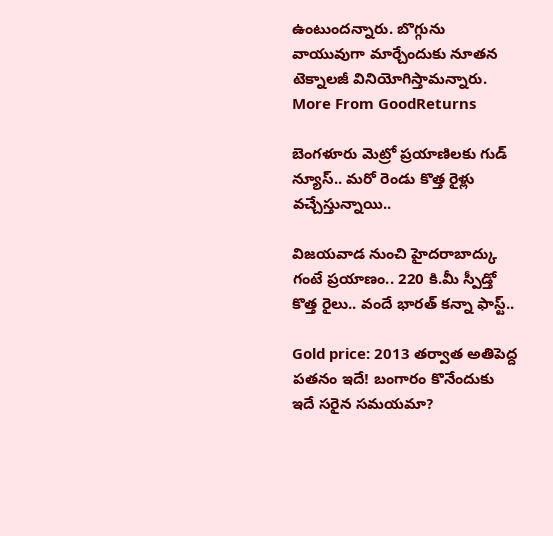ఉంటుందన్నారు. బొగ్గును వాయువుగా మార్చేందుకు నూతన టెక్నాలజీ వినియోగిస్తామన్నారు.
More From GoodReturns

బెంగళూరు మెట్రో ప్రయాణిలకు గుడ్ న్యూస్.. మరో రెండు కొత్త రైళ్లు వచ్చేస్తున్నాయి..

విజయవాడ నుంచి హైదరాబాద్కు గంటే ప్రయాణం.. 220 కి.మీ స్పీడ్తో కొత్త రైలు.. వందే భారత్ కన్నా ఫాస్ట్..

Gold price: 2013 తర్వాత అతిపెద్ద పతనం ఇదే! బంగారం కొనేందుకు ఇదే సరైన సమయమా?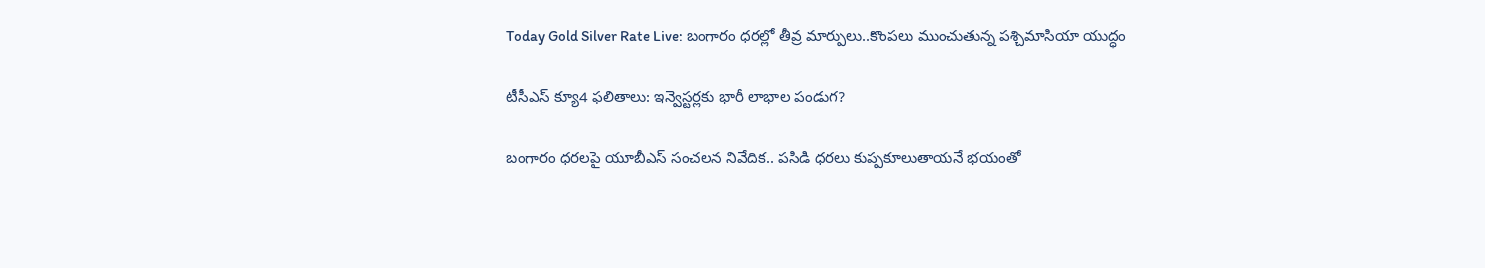Today Gold Silver Rate Live: బంగారం ధరల్లో తీవ్ర మార్పులు..కొంపలు ముంచుతున్న పశ్చిమాసియా యుద్ధం

టీసీఎస్ క్యూ4 ఫలితాలు: ఇన్వెస్టర్లకు భారీ లాభాల పండుగ?

బంగారం ధరలపై యూబీఎస్ సంచలన నివేదిక.. పసిడి ధరలు కుప్పకూలుతాయనే భయంతో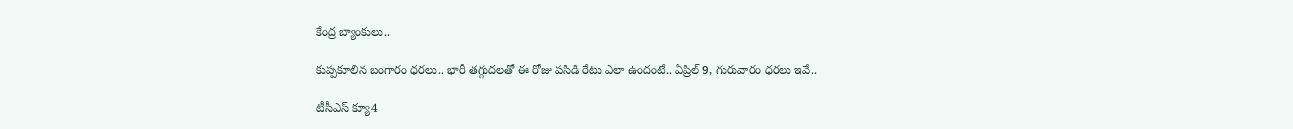కేంద్ర బ్యాంకులు..

కుప్పకూలిన బంగారం ధరలు.. భారీ తగ్గుదలతో ఈ రోజు పసిడి రేటు ఎలా ఉందంటే.. ఏప్రిల్ 9, గురువారం ధరలు ఇవే..

టీసీఎస్ క్యూ4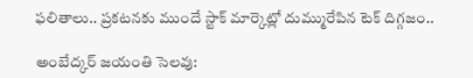ఫలితాలు.. ప్రకటనకు ముందే స్టాక్ మార్కెట్లో దుమ్మురేపిన టెక్ దిగ్గజం..

అంబేద్కర్ జయంతి సెలవు: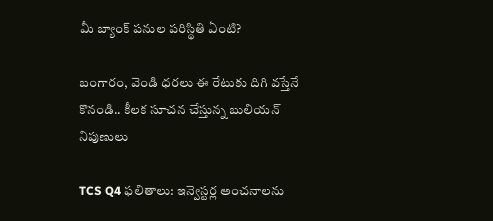మీ బ్యాంక్ పనుల పరిస్థితి ఏంటి?

బంగారం, వెండి ధరలు ఈ రేటుకు దిగి వస్తేనే కొనండి.. కీలక సూచన చేస్తున్న బులియన్ నిపుణులు

TCS Q4 ఫలితాలు: ఇన్వెస్టర్ల అంచనాలను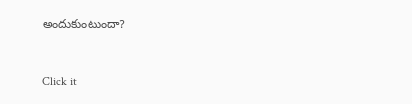అందుకుంటుందా?



Click it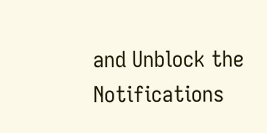and Unblock the Notifications